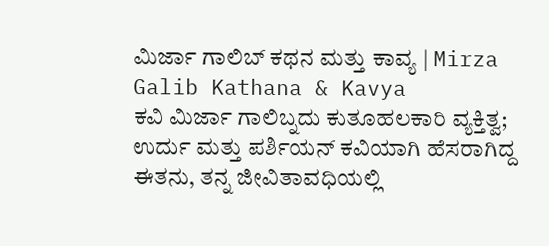ಮಿರ್ಜಾ ಗಾಲಿಬ್ ಕಥನ ಮತ್ತು ಕಾವ್ಯ | Mirza Galib Kathana & Kavya
ಕವಿ ಮಿರ್ಜಾ ಗಾಲಿಬ್ನದು ಕುತೂಹಲಕಾರಿ ವ್ಯಕ್ತಿತ್ವ; ಉರ್ದು ಮತ್ತು ಪರ್ಶಿಯನ್ ಕವಿಯಾಗಿ ಹೆಸರಾಗಿದ್ದ ಈತನು, ತನ್ನ ಜೀವಿತಾವಧಿಯಲ್ಲಿ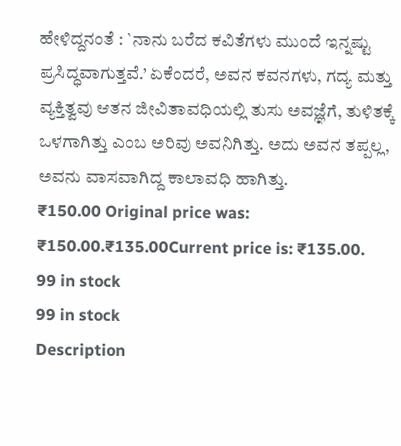ಹೇಳಿದ್ದನಂತೆ : `ನಾನು ಬರೆದ ಕವಿತೆಗಳು ಮುಂದೆ ಇನ್ನಷ್ಟು ಪ್ರಸಿದ್ಧವಾಗುತ್ತವೆ.’ ಏಕೆಂದರೆ, ಅವನ ಕವನಗಳು, ಗದ್ಯ ಮತ್ತು ವ್ಯಕ್ತಿತ್ವವು ಆತನ ಜೀವಿತಾವಧಿಯಲ್ಲಿ ತುಸು ಅವಜ್ಞೆಗೆ, ತುಳಿತಕ್ಕೆ ಒಳಗಾಗಿತ್ತು ಎಂಬ ಅರಿವು ಅವನಿಗಿತ್ತು. ಅದು ಅವನ ತಪ್ಪಲ್ಲ, ಅವನು ವಾಸವಾಗಿದ್ದ ಕಾಲಾವಧಿ ಹಾಗಿತ್ತು.
₹150.00 Original price was: ₹150.00.₹135.00Current price is: ₹135.00.
99 in stock
99 in stock
Description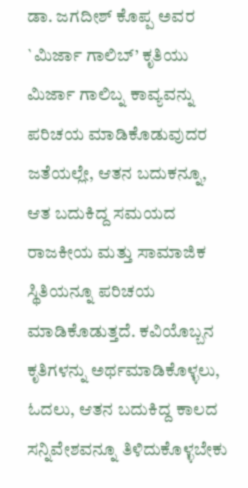ಡಾ. ಜಗದೀಶ್ ಕೊಪ್ಪ ಅವರ `ಮಿರ್ಜಾ ಗಾಲಿಬ್’ ಕೃತಿಯು ಮಿರ್ಜಾ ಗಾಲಿಬ್ನ ಕಾವ್ಯವನ್ನು ಪರಿಚಯ ಮಾಡಿಕೊಡುವುದರ ಜತೆಯಲ್ಲೇ, ಆತನ ಬದುಕನ್ನೂ, ಆತ ಬದುಕಿದ್ದ ಸಮಯದ ರಾಜಕೀಯ ಮತ್ತು ಸಾಮಾಜಿಕ ಸ್ಥಿತಿಯನ್ನೂ ಪರಿಚಯ ಮಾಡಿಕೊಡುತ್ತದೆ. ಕವಿಯೊಬ್ಬನ ಕೃತಿಗಳನ್ನು ಅರ್ಥಮಾಡಿಕೊಳ್ಳಲು, ಓದಲು, ಆತನ ಬದುಕಿದ್ದ ಕಾಲದ ಸನ್ನಿವೇಶವನ್ನೂ ತಿಳಿದುಕೊಳ್ಳಬೇಕು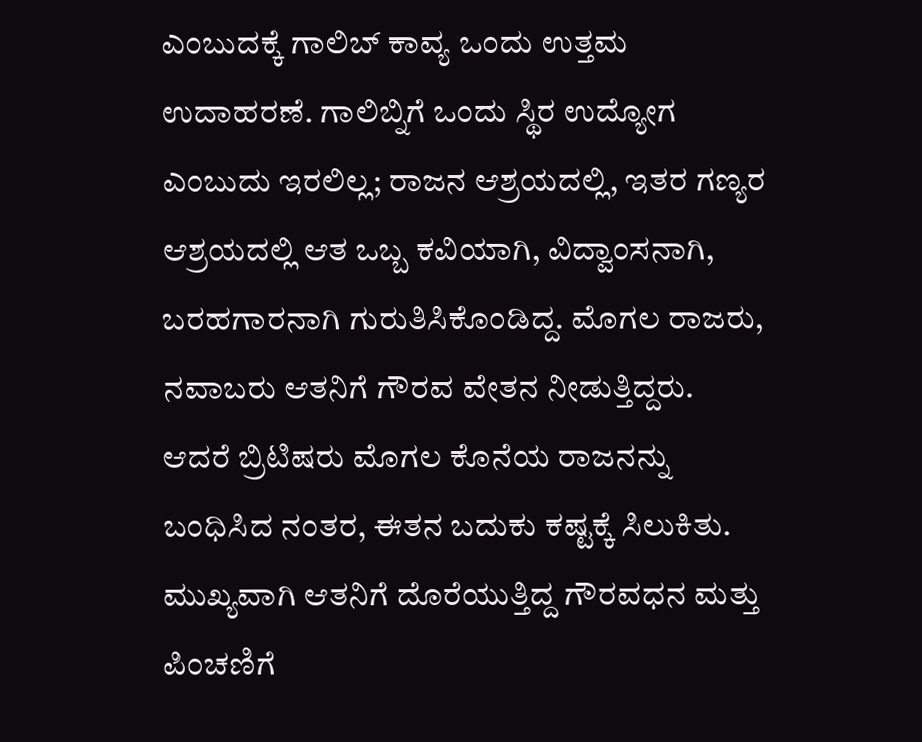ಎಂಬುದಕ್ಕೆ ಗಾಲಿಬ್ ಕಾವ್ಯ ಒಂದು ಉತ್ತಮ ಉದಾಹರಣೆ. ಗಾಲಿಬ್ನಿಗೆ ಒಂದು ಸ್ಥಿರ ಉದ್ಯೋಗ ಎಂಬುದು ಇರಲಿಲ್ಲ; ರಾಜನ ಆಶ್ರಯದಲ್ಲಿ, ಇತರ ಗಣ್ಯರ ಆಶ್ರಯದಲ್ಲಿ ಆತ ಒಬ್ಬ ಕವಿಯಾಗಿ, ವಿದ್ವಾಂಸನಾಗಿ, ಬರಹಗಾರನಾಗಿ ಗುರುತಿಸಿಕೊಂಡಿದ್ದ. ಮೊಗಲ ರಾಜರು, ನವಾಬರು ಆತನಿಗೆ ಗೌರವ ವೇತನ ನೀಡುತ್ತಿದ್ದರು. ಆದರೆ ಬ್ರಿಟಿಷರು ಮೊಗಲ ಕೊನೆಯ ರಾಜನನ್ನು ಬಂಧಿಸಿದ ನಂತರ, ಈತನ ಬದುಕು ಕಷ್ಟಕ್ಕೆ ಸಿಲುಕಿತು. ಮುಖ್ಯವಾಗಿ ಆತನಿಗೆ ದೊರೆಯುತ್ತಿದ್ದ ಗೌರವಧನ ಮತ್ತು ಪಿಂಚಣಿಗೆ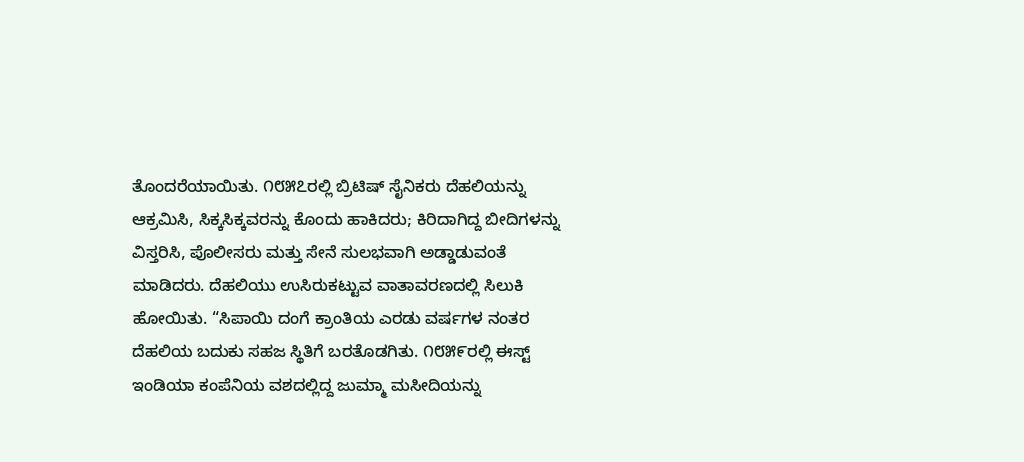ತೊಂದರೆಯಾಯಿತು. ೧೮೫೭ರಲ್ಲಿ ಬ್ರಿಟಿಷ್ ಸೈನಿಕರು ದೆಹಲಿಯನ್ನು ಆಕ್ರಮಿಸಿ, ಸಿಕ್ಕಸಿಕ್ಕವರನ್ನು ಕೊಂದು ಹಾಕಿದರು; ಕಿರಿದಾಗಿದ್ದ ಬೀದಿಗಳನ್ನು ವಿಸ್ತರಿಸಿ, ಪೊಲೀಸರು ಮತ್ತು ಸೇನೆ ಸುಲಭವಾಗಿ ಅಡ್ಡಾಡುವಂತೆ ಮಾಡಿದರು. ದೆಹಲಿಯು ಉಸಿರುಕಟ್ಟುವ ವಾತಾವರಣದಲ್ಲಿ ಸಿಲುಕಿ ಹೋಯಿತು. “ಸಿಪಾಯಿ ದಂಗೆ ಕ್ರಾಂತಿಯ ಎರಡು ವರ್ಷಗಳ ನಂತರ ದೆಹಲಿಯ ಬದುಕು ಸಹಜ ಸ್ಥಿತಿಗೆ ಬರತೊಡಗಿತು. ೧೮೫೯ರಲ್ಲಿ ಈಸ್ಟ್ ಇಂಡಿಯಾ ಕಂಪೆನಿಯ ವಶದಲ್ಲಿದ್ದ ಜುಮ್ಮಾ ಮಸೀದಿಯನ್ನು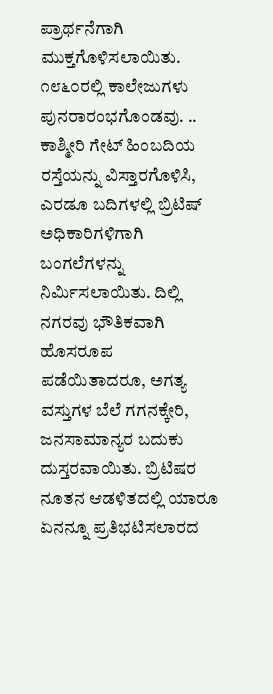ಪ್ರಾರ್ಥನೆಗಾಗಿ ಮುಕ್ತಗೊಳಿಸಲಾಯಿತು. ೧೮೬೦ರಲ್ಲಿ ಕಾಲೇಜುಗಳು ಪುನರಾರಂಭಗೊಂಡವು. .. ಕಾಶ್ಮೀರಿ ಗೇಟ್ ಹಿಂಬದಿಯ ರಸ್ತೆಯನ್ನು ವಿಸ್ತಾರಗೊಳಿಸಿ, ಎರಡೂ ಬದಿಗಳಲ್ಲಿ ಬ್ರಿಟಿಷ್ ಅಧಿಕಾರಿಗಳಿಗಾಗಿ ಬಂಗಲೆಗಳನ್ನು ನಿರ್ಮಿಸಲಾಯಿತು. ದಿಲ್ಲಿ ನಗರವು ಭೌತಿಕವಾಗಿ ಹೊಸರೂಪ ಪಡೆಯಿತಾದರೂ, ಅಗತ್ಯ ವಸ್ತುಗಳ ಬೆಲೆ ಗಗನಕ್ಕೇರಿ, ಜನಸಾಮಾನ್ಯರ ಬದುಕು ದುಸ್ತರವಾಯಿತು. ಬ್ರಿಟಿಷರ ನೂತನ ಆಡಳಿತದಲ್ಲಿ ಯಾರೂ ಏನನ್ನೂ ಪ್ರತಿಭಟಿಸಲಾರದ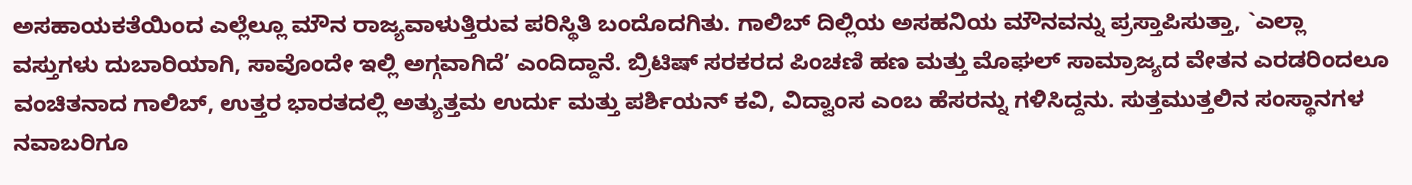ಅಸಹಾಯಕತೆಯಿಂದ ಎಲ್ಲೆಲ್ಲೂ ಮೌನ ರಾಜ್ಯವಾಳುತ್ತಿರುವ ಪರಿಸ್ಥಿತಿ ಬಂದೊದಗಿತು. ಗಾಲಿಬ್ ದಿಲ್ಲಿಯ ಅಸಹನಿಯ ಮೌನವನ್ನು ಪ್ರಸ್ತಾಪಿಸುತ್ತಾ, `ಎಲ್ಲಾ ವಸ್ತುಗಳು ದುಬಾರಿಯಾಗಿ, ಸಾವೊಂದೇ ಇಲ್ಲಿ ಅಗ್ಗವಾಗಿದೆ’ ಎಂದಿದ್ದಾನೆ. ಬ್ರಿಟಿಷ್ ಸರಕರದ ಪಿಂಚಣಿ ಹಣ ಮತ್ತು ಮೊಘಲ್ ಸಾಮ್ರಾಜ್ಯದ ವೇತನ ಎರಡರಿಂದಲೂ ವಂಚಿತನಾದ ಗಾಲಿಬ್, ಉತ್ತರ ಭಾರತದಲ್ಲಿ ಅತ್ಯುತ್ತಮ ಉರ್ದು ಮತ್ತು ಪರ್ಶಿಯನ್ ಕವಿ, ವಿದ್ವಾಂಸ ಎಂಬ ಹೆಸರನ್ನು ಗಳಿಸಿದ್ದನು. ಸುತ್ತಮುತ್ತಲಿನ ಸಂಸ್ಥಾನಗಳ ನವಾಬರಿಗೂ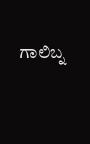ಗಾಲಿಬ್ನ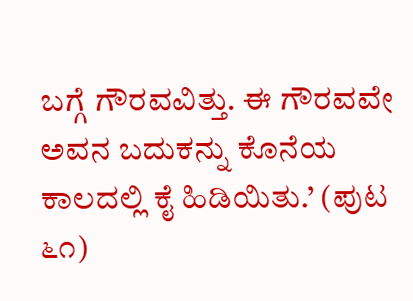ಬಗ್ಗೆ ಗೌರವವಿತ್ತು. ಈ ಗೌರವವೇ ಅವನ ಬದುಕನ್ನು ಕೊನೆಯ ಕಾಲದಲ್ಲಿ ಕೈ ಹಿಡಿಯಿತು.’ (ಪುಟ ೬೧)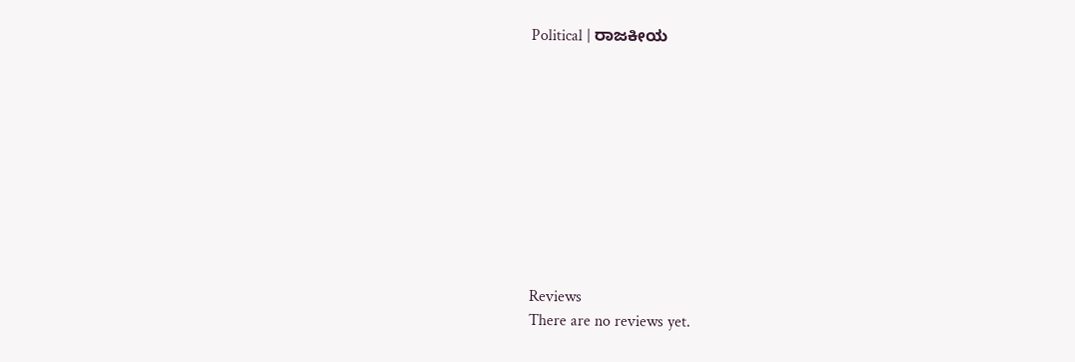Political | ರಾಜಕೀಯ










Reviews
There are no reviews yet.